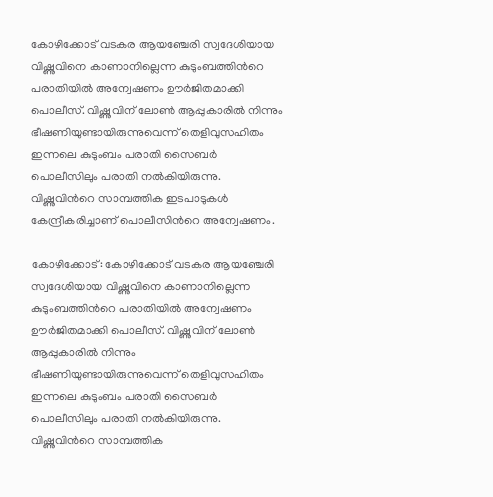കോഴിക്കോട് വടകര ആയഞ്ചേരി സ്വദേശിയായ വിഷ്ണുവിനെ കാണാനില്ലെന്ന കുടുംബത്തിന്‍റെ പരാതിയിൽ അന്വേഷണം ഊർജിതമാക്കി പൊലീസ്‌. വിഷ്ണുവിന് ലോൺ ആപ്പുകാരിൽ നിന്നും ഭീഷണിയുണ്ടായിരുന്നുവെന്ന് തെളിവുസഹിതം ഇന്നലെ കുടുംബം പരാതി സൈബർ പൊലീസിലും പരാതി നൽകിയിരുന്നു. വിഷ്ണുവിന്‍റെ സാമ്പത്തിക ഇടപാടുകൾ കേന്ദ്രീകരിച്ചാണ് പൊലീസിന്‍റെ അന്വേഷണം.

കോഴിക്കോട്: കോഴിക്കോട് വടകര ആയഞ്ചേരി സ്വദേശിയായ വിഷ്ണുവിനെ കാണാനില്ലെന്ന കുടുംബത്തിന്‍റെ പരാതിയിൽ അന്വേഷണം ഊർജിതമാക്കി പൊലീസ്‌. വിഷ്ണുവിന് ലോൺ ആപ്പുകാരിൽ നിന്നും ഭീഷണിയുണ്ടായിരുന്നുവെന്ന് തെളിവുസഹിതം ഇന്നലെ കുടുംബം പരാതി സൈബർ പൊലീസിലും പരാതി നൽകിയിരുന്നു. വിഷ്ണുവിന്‍റെ സാമ്പത്തിക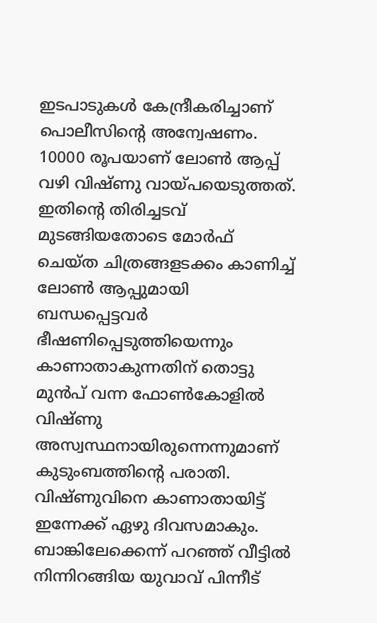ഇടപാടുകൾ കേന്ദ്രീകരിച്ചാണ് പൊലീസിന്‍റെ അന്വേഷണം. 10000 രൂപയാണ് ലോൺ ആപ്പ് വഴി വിഷ്ണു വായ്പയെടുത്തത്. ഇതിന്‍റെ തിരിച്ചടവ് മുടങ്ങിയതോടെ മോർഫ് ചെയ്ത ചിത്രങ്ങളടക്കം കാണിച്ച് ലോൺ ആപ്പുമായി ബന്ധപ്പെട്ടവർ ഭീഷണിപ്പെടുത്തിയെന്നും കാണാതാകുന്നതിന് തൊട്ടു മുൻപ് വന്ന ഫോണ്‍കോളിൽ വിഷ്ണു അസ്വസ്ഥനായിരുന്നെന്നുമാണ് കുടുംബത്തിന്‍റെ പരാതി. വിഷ്ണുവിനെ കാണാതായിട്ട് ഇന്നേക്ക് ഏഴു ദിവസമാകും. ബാങ്കിലേക്കെന്ന് പറഞ്ഞ് വീട്ടിൽ നിന്നിറങ്ങിയ യുവാവ് പിന്നീട്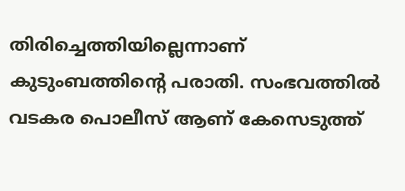തിരിച്ചെത്തിയില്ലെന്നാണ് കുടുംബത്തിന്‍റെ പരാതി. സംഭവത്തിൽ വടകര പൊലീസ് ആണ് കേസെടുത്ത്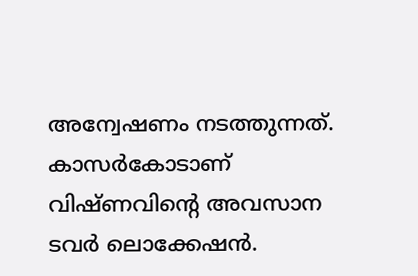അന്വേഷണം നടത്തുന്നത്. കാസർകോടാണ് വിഷ്ണവിന്റെ അവസാന ടവർ ലൊക്കേഷൻ.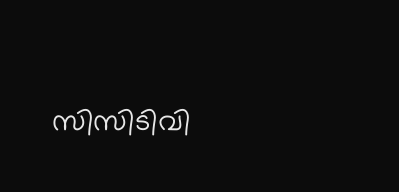സിസിടിവി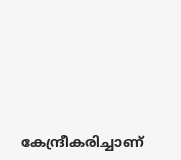കേന്ദ്രീകരിച്ചാണ്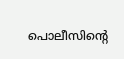പൊലീസിന്റെ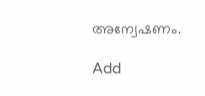അന്വേഷണം.

Add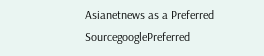Asianetnews as a Preferred SourcegooglePreferred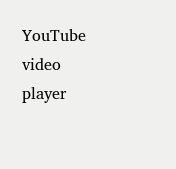YouTube video player